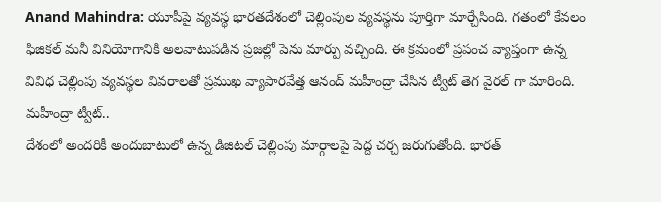Anand Mahindra: యూపీపై వ్యవస్థ భారతదేశంలో చెల్లింపుల వ్యవస్థను పూర్తిగా మార్చేసింది. గతంలో కేవలం ఫిజికల్ మనీ వినియోగానికి అలవాటుపడిన ప్రజల్లో పెను మార్పు వచ్చింది. ఈ క్రమంలో ప్రపంచ వ్యాప్తంగా ఉన్న వివిధ చెల్లింపు వ్యవస్థల వివరాలతో ప్రముఖ వ్యాపారవేత్త ఆనంద్ మహీంద్రా చేసిన ట్వీట్ తెగ వైరల్ గా మారింది.
మహీంద్రా ట్వీట్..
దేశంలో అందరికీ అందుబాటులో ఉన్న డిజిటల్ చెల్లింపు మార్గాలపై పెద్ద చర్చ జరుగుతోంది. భారత్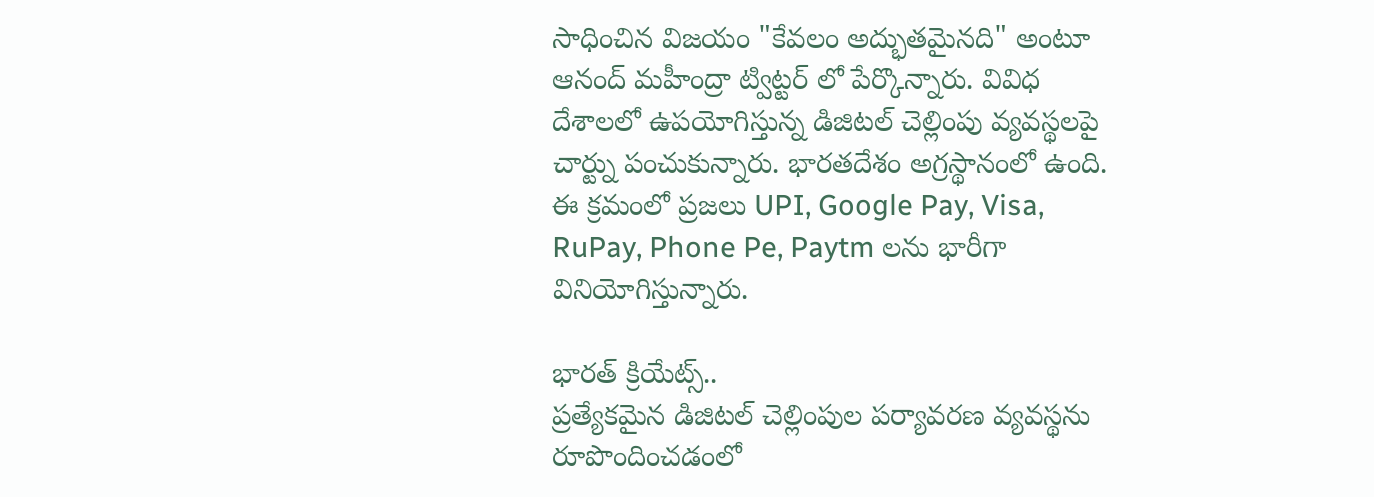సాధించిన విజయం "కేవలం అద్భుతమైనది" అంటూ ఆనంద్ మహీంద్రా ట్విట్టర్ లో పేర్కొన్నారు. వివిధ దేశాలలో ఉపయోగిస్తున్న డిజిటల్ చెల్లింపు వ్యవస్థలపై చార్ట్ను పంచుకున్నారు. భారతదేశం అగ్రస్థానంలో ఉంది. ఈ క్రమంలో ప్రజలు UPI, Google Pay, Visa, RuPay, Phone Pe, Paytm లను భారీగా వినియోగిస్తున్నారు.

భారత్ క్రియేట్స్..
ప్రత్యేకమైన డిజిటల్ చెల్లింపుల పర్యావరణ వ్యవస్థను రూపొందించడంలో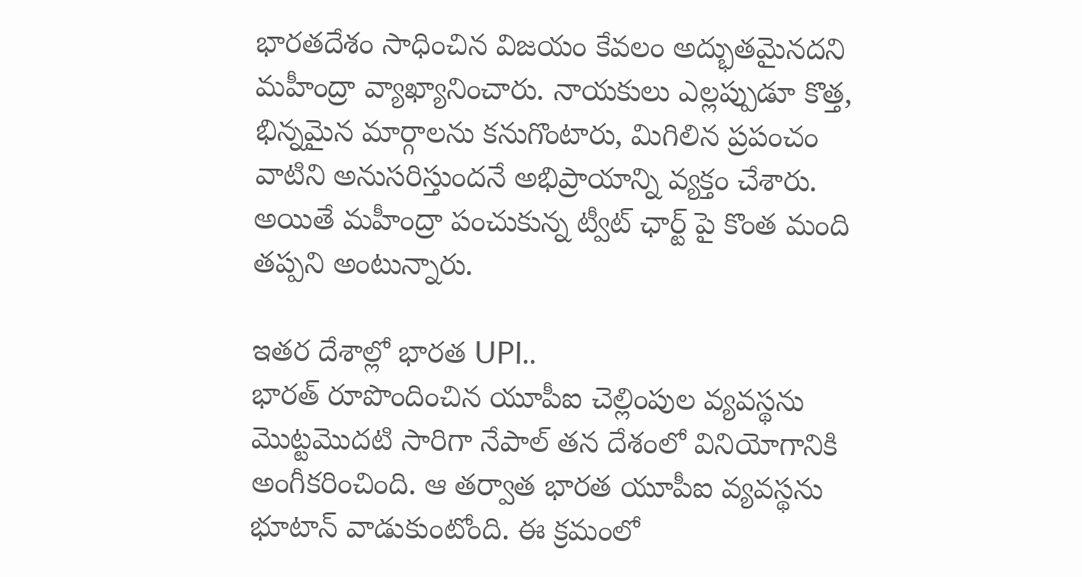భారతదేశం సాధించిన విజయం కేవలం అద్భుతమైనదని మహీంద్రా వ్యాఖ్యానించారు. నాయకులు ఎల్లప్పుడూ కొత్త, భిన్నమైన మార్గాలను కనుగొంటారు, మిగిలిన ప్రపంచం వాటిని అనుసరిస్తుందనే అభిప్రాయాన్ని వ్యక్తం చేశారు. అయితే మహీంద్రా పంచుకున్న ట్వీట్ ఛార్ట్ పై కొంత మంది తప్పని అంటున్నారు.

ఇతర దేశాల్లో భారత UPI..
భారత్ రూపొందించిన యూపీఐ చెల్లింపుల వ్యవస్థను మెుట్టమెుదటి సారిగా నేపాల్ తన దేశంలో వినియోగానికి అంగీకరించింది. ఆ తర్వాత భారత యూపీఐ వ్యవస్థను భూటాన్ వాడుకుంటోంది. ఈ క్రమంలో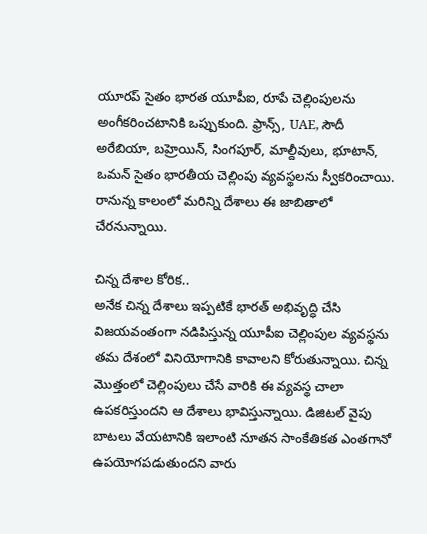యూరప్ సైతం భారత యూపీఐ, రూపే చెల్లింపులను అంగీకరించటానికి ఒప్పుకుంది. ఫ్రాన్స్, UAE, సౌదీ అరేబియా, బహ్రెయిన్, సింగపూర్, మాల్దీవులు, భూటాన్, ఒమన్ సైతం భారతీయ చెల్లింపు వ్యవస్థలను స్వీకరించాయి. రానున్న కాలంలో మరిన్ని దేశాలు ఈ జాబితాలో చేరనున్నాయి.

చిన్న దేశాల కోరిక..
అనేక చిన్న దేశాలు ఇప్పటికే భారత్ అభివృద్ధి చేసి విజయవంతంగా నడిపిస్తున్న యూపీఐ చెల్లింపుల వ్యవస్థను తమ దేశంలో వినియోగానికి కావాలని కోరుతున్నాయి. చిన్న మెుత్తంలో చెల్లింపులు చేసే వారికి ఈ వ్యవస్థ చాలా ఉపకరిస్తుందని ఆ దేశాలు భావిస్తున్నాయి. డిజిటల్ వైపు బాటలు వేయటానికి ఇలాంటి నూతన సాంకేతికత ఎంతగానో ఉపయోగపడుతుందని వారు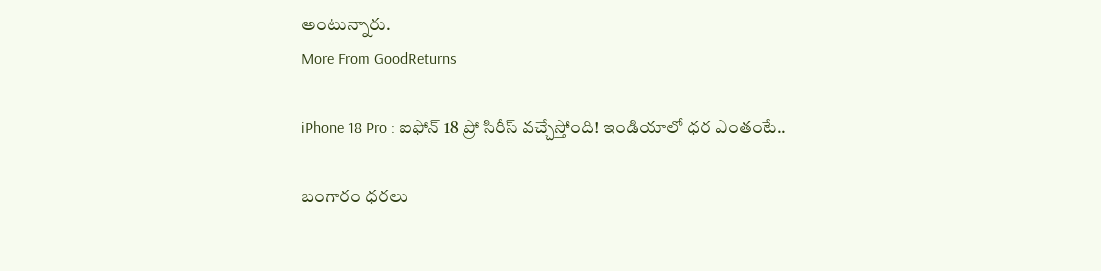అంటున్నారు.
More From GoodReturns

iPhone 18 Pro : ఐఫోన్ 18 ప్రో సిరీస్ వచ్చేస్తోంది! ఇండియాలో ధర ఎంతంటే..

బంగారం ధరలు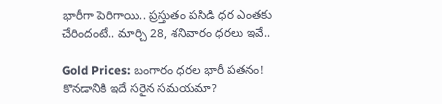భారీగా పెరిగాయి.. ప్రస్తుతం పసిడి ధర ఎంతకు చేరిందంటే.. మార్చి 28, శనివారం ధరలు ఇవే..

Gold Prices: బంగారం ధరల భారీ పతనం! కొనడానికి ఇదే సరైన సమయమా?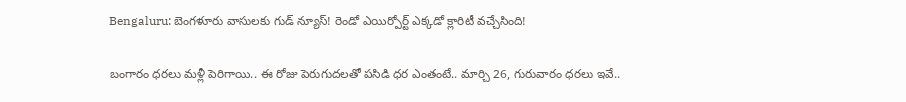Bengaluru: బెంగళూరు వాసులకు గుడ్ న్యూస్! రెండో ఎయిర్పోర్ట్ ఎక్కడో క్లారిటీ వచ్చేసింది!

బంగారం ధరలు మళ్లీ పెరిగాయి.. ఈ రోజు పెరుగుదలతో పసిడి ధర ఎంతంటే.. మార్చి 26, గురువారం ధరలు ఇవే..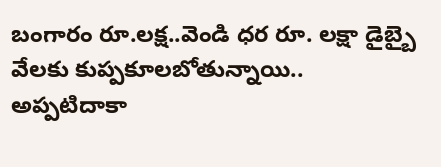బంగారం రూ.లక్ష..వెండి ధర రూ. లక్షా డైబ్బై వేలకు కుప్పకూలబోతున్నాయి.. అప్పటిదాకా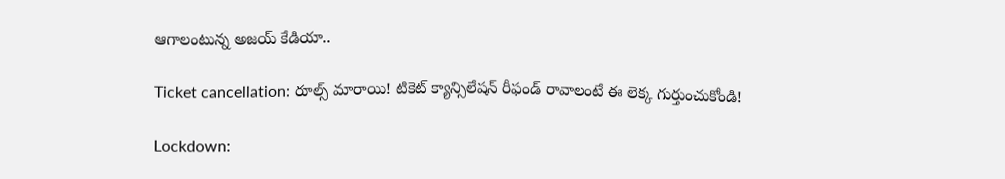ఆగాలంటున్న అజయ్ కేడియా..

Ticket cancellation: రూల్స్ మారాయి! టికెట్ క్యాన్సిలేషన్ రీఫండ్ రావాలంటే ఈ లెక్క గుర్తుంచుకోండి!

Lockdown: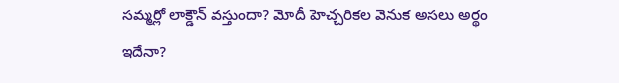సమ్మర్లో లాక్డౌన్ వస్తుందా? మోదీ హెచ్చరికల వెనుక అసలు అర్థం ఇదేనా?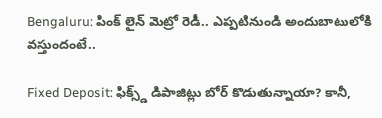Bengaluru: పింక్ లైన్ మెట్రో రెడీ.. ఎప్పటినుండి అందుబాటులోకి వస్తుందంటే..

Fixed Deposit: ఫిక్స్డ్ డిపాజిట్లు బోర్ కొడుతున్నాయా? కానీ,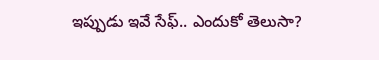ఇప్పుడు ఇవే సేఫ్.. ఎందుకో తెలుసా?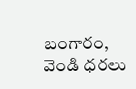బంగారం, వెండి ధరలు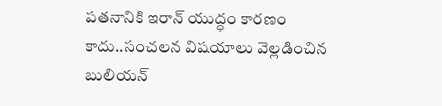పతనానికి ఇరాన్ యుద్ధం కారణం కాదు..సంచలన విషయాలు వెల్లడించిన బులియన్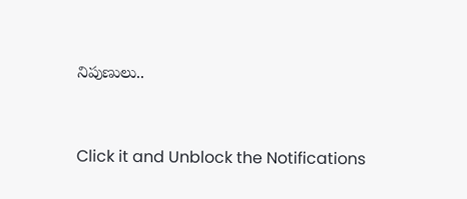నిపుణులు..



Click it and Unblock the Notifications